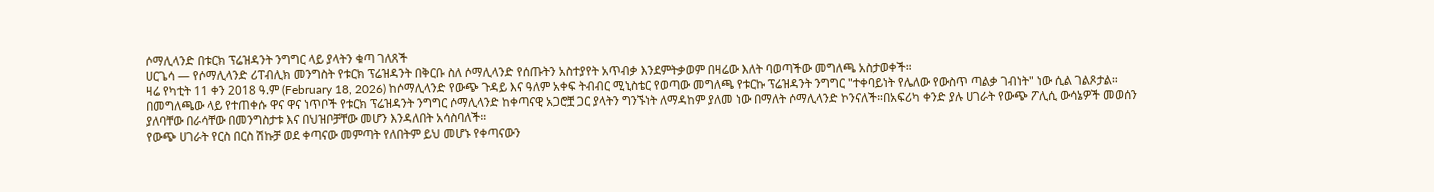ሶማሊላንድ በቱርክ ፕሬዝዳንት ንግግር ላይ ያላትን ቁጣ ገለጸች
ሀርጌሳ — የሶማሊላንድ ሪፐብሊክ መንግስት የቱርክ ፕሬዝዳንት በቅርቡ ስለ ሶማሊላንድ የሰጡትን አስተያየት አጥብቃ እንደምትቃወም በዛሬው እለት ባወጣችው መግለጫ አስታወቀች።
ዛሬ የካቲት 11 ቀን 2018 ዓ.ም (February 18, 2026) ከሶማሊላንድ የውጭ ጉዳይ እና ዓለም አቀፍ ትብብር ሚኒስቴር የወጣው መግለጫ የቱርኩ ፕሬዝዳንት ንግግር "ተቀባይነት የሌለው የውስጥ ጣልቃ ገብነት" ነው ሲል ገልጾታል።
በመግለጫው ላይ የተጠቀሱ ዋና ዋና ነጥቦች የቱርክ ፕሬዝዳንት ንግግር ሶማሊላንድ ከቀጣናዊ አጋሮቿ ጋር ያላትን ግንኙነት ለማዳከም ያለመ ነው በማለት ሶማሊላንድ ኮንናለች።በአፍሪካ ቀንድ ያሉ ሀገራት የውጭ ፖሊሲ ውሳኔዎች መወሰን ያለባቸው በራሳቸው በመንግስታቱ እና በህዝቦቻቸው መሆን እንዳለበት አሳስባለች።
የውጭ ሀገራት የርስ በርስ ሽኩቻ ወደ ቀጣናው መምጣት የለበትም ይህ መሆኑ የቀጣናውን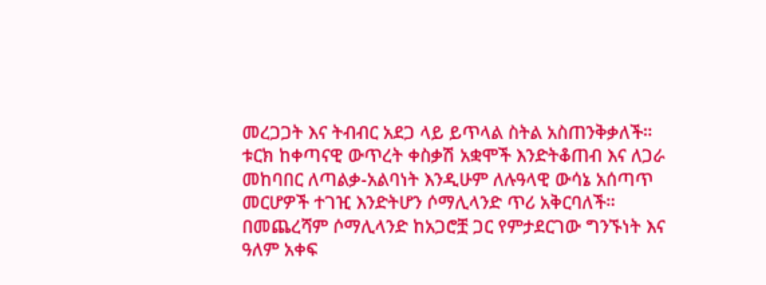መረጋጋት እና ትብብር አደጋ ላይ ይጥላል ስትል አስጠንቅቃለች።
ቱርክ ከቀጣናዊ ውጥረት ቀስቃሽ አቋሞች እንድትቆጠብ እና ለጋራ መከባበር ለጣልቃ-አልባነት እንዲሁም ለሉዓላዊ ውሳኔ አሰጣጥ መርሆዎች ተገዢ እንድትሆን ሶማሊላንድ ጥሪ አቅርባለች።
በመጨረሻም ሶማሊላንድ ከአጋሮቿ ጋር የምታደርገው ግንኙነት እና ዓለም አቀፍ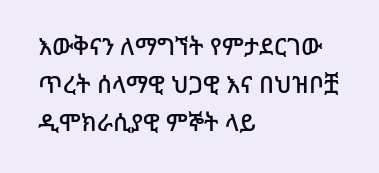እውቅናን ለማግኘት የምታደርገው ጥረት ሰላማዊ ህጋዊ እና በህዝቦቿ ዲሞክራሲያዊ ምኞት ላይ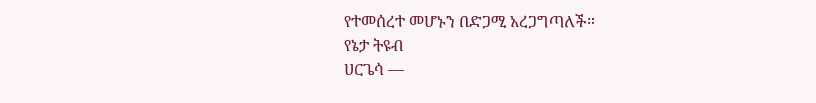የተመሰረተ መሆኑን በድጋሚ አረጋግጣለች።
የኔታ ትዩብ
ሀርጌሳ —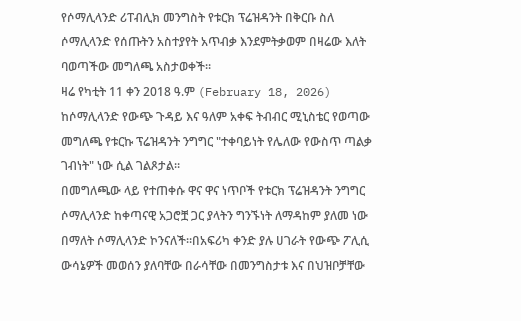የሶማሊላንድ ሪፐብሊክ መንግስት የቱርክ ፕሬዝዳንት በቅርቡ ስለ ሶማሊላንድ የሰጡትን አስተያየት አጥብቃ እንደምትቃወም በዛሬው እለት ባወጣችው መግለጫ አስታወቀች።
ዛሬ የካቲት 11 ቀን 2018 ዓ.ም (February 18, 2026) ከሶማሊላንድ የውጭ ጉዳይ እና ዓለም አቀፍ ትብብር ሚኒስቴር የወጣው መግለጫ የቱርኩ ፕሬዝዳንት ንግግር "ተቀባይነት የሌለው የውስጥ ጣልቃ ገብነት" ነው ሲል ገልጾታል።
በመግለጫው ላይ የተጠቀሱ ዋና ዋና ነጥቦች የቱርክ ፕሬዝዳንት ንግግር ሶማሊላንድ ከቀጣናዊ አጋሮቿ ጋር ያላትን ግንኙነት ለማዳከም ያለመ ነው በማለት ሶማሊላንድ ኮንናለች።በአፍሪካ ቀንድ ያሉ ሀገራት የውጭ ፖሊሲ ውሳኔዎች መወሰን ያለባቸው በራሳቸው በመንግስታቱ እና በህዝቦቻቸው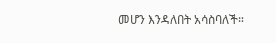መሆን እንዳለበት አሳስባለች።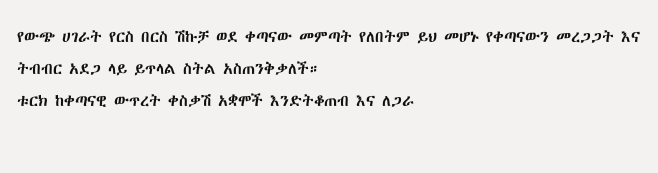የውጭ ሀገራት የርስ በርስ ሽኩቻ ወደ ቀጣናው መምጣት የለበትም ይህ መሆኑ የቀጣናውን መረጋጋት እና ትብብር አደጋ ላይ ይጥላል ስትል አስጠንቅቃለች።
ቱርክ ከቀጣናዊ ውጥረት ቀስቃሽ አቋሞች እንድትቆጠብ እና ለጋራ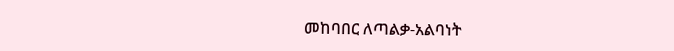መከባበር ለጣልቃ-አልባነት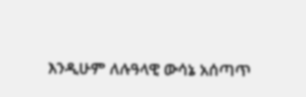እንዲሁም ለሉዓላዊ ውሳኔ አሰጣጥ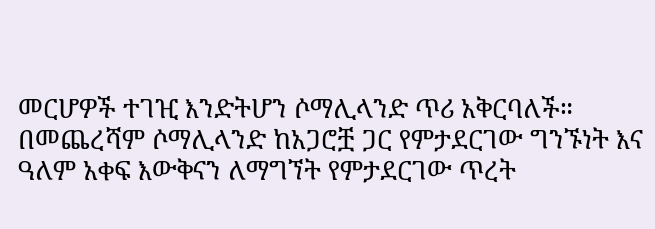መርሆዎች ተገዢ እንድትሆን ሶማሊላንድ ጥሪ አቅርባለች።
በመጨረሻም ሶማሊላንድ ከአጋሮቿ ጋር የምታደርገው ግንኙነት እና ዓለም አቀፍ እውቅናን ለማግኘት የምታደርገው ጥረት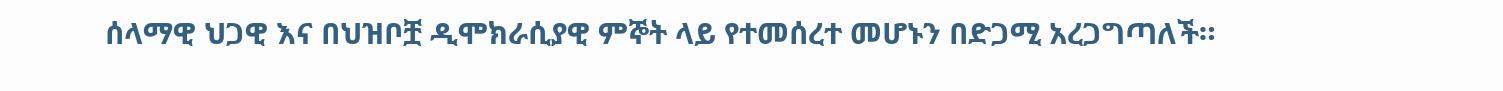ሰላማዊ ህጋዊ እና በህዝቦቿ ዲሞክራሲያዊ ምኞት ላይ የተመሰረተ መሆኑን በድጋሚ አረጋግጣለች።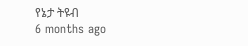የኔታ ትዩብ
6 months ago